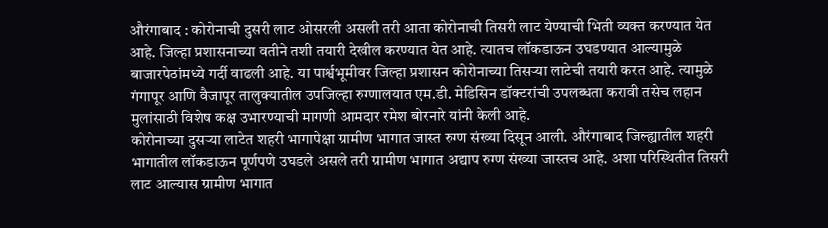औरंगाबाद : कोरोनाची दुसरी लाट ओसरली असली तरी आता कोरोनाची तिसरी लाट येण्याची भिती व्यक्त करण्यात येत आहे. जिल्हा प्रशासनाच्या वतीने तशी तयारी देखील करण्यात येत आहे. त्यातच लॉकडाऊन उघडण्यात आल्यामुळे बाजारपेठांमध्ये गर्दी वाढली आहे. या पार्श्वभूमीवर जिल्हा प्रशासन कोरोनाच्या तिसऱ्या लाटेची तयारी करत आहे. त्यामुळे गंगापूर आणि वैजापूर तालुक्यातील उपजिल्हा रुग्णालयात एम.डी. मेडिसिन डॉक्टरांची उपलब्धता करावी तसेच लहान मुलांसाठी विशेष कक्ष उभारण्याची मागणी आमदार रमेश बोरनारे यांनी केली आहे.
कोरोनाच्या दुसऱ्या लाटेत शहरी भागापेक्षा ग्रामीण भागात जास्त रुग्ण संख्या दिसून आली. औरंगाबाद जिल्ह्यातील शहरी भागातील लॉकडाऊन पूर्णपणे उघडले असले तरी ग्रामीण भागात अद्याप रुग्ण संख्या जास्तच आहे. अशा परिस्थितीत तिसरी लाट आल्यास ग्रामीण भागात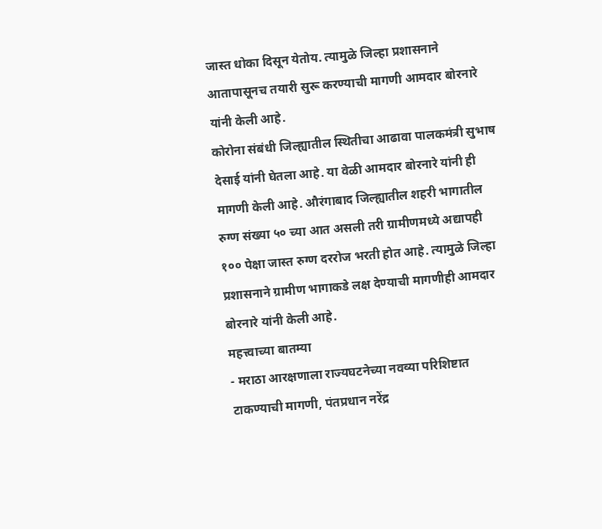जास्त धोका दिसून येतोय. त्यामुळे जिल्हा प्रशासनाने आतापासूनच तयारी सुरू करण्याची मागणी आमदार बोरनारे यांनी केली आहे.
कोरोना संबंधी जिल्ह्यातील स्थितीचा आढावा पालकमंत्री सुभाष देसाई यांनी घेतला आहे. या वेळी आमदार बोरनारे यांनी ही मागणी केली आहे. औरंगाबाद जिल्ह्यातील शहरी भागातील रुग्ण संख्या ५० च्या आत असली तरी ग्रामीणमध्ये अद्यापही १०० पेक्षा जास्त रुग्ण दररोज भरती होत आहे. त्यामुळे जिल्हा प्रशासनाने ग्रामीण भागाकडे लक्ष देण्याची मागणीही आमदार बोरनारे यांनी केली आहे.
महत्त्वाच्या बातम्या
- मराठा आरक्षणाला राज्यघटनेच्या नवव्या परिशिष्टात टाकण्याची मागणी, पंतप्रधान नरेंद्र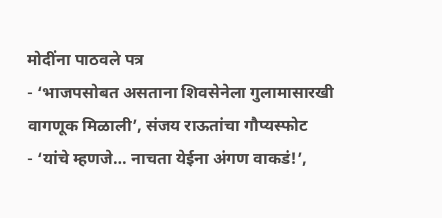मोदींना पाठवले पत्र
- ‘भाजपसोबत असताना शिवसेनेला गुलामासारखी वागणूक मिळाली’, संजय राऊतांचा गौप्यस्फोट
- ‘यांचे म्हणजे… नाचता येईना अंगण वाकडं!’,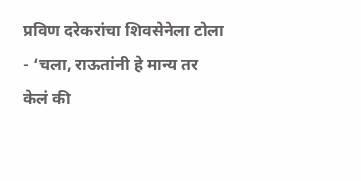प्रविण दरेकरांचा शिवसेनेला टोला
- ‘चला, राऊतांनी हे मान्य तर केलं की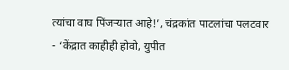त्यांचा वाघ पिंजऱ्यात आहे!’, चंद्रकांत पाटलांचा पलटवार
- ‘केंद्रात काहीही होवो, युपीत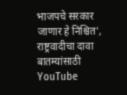भाजपचे सरकार जाणार हे निश्चित’, राष्ट्रवादीचा दावा
बातम्यांसाठी YouTube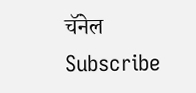चॅनेल Subscribe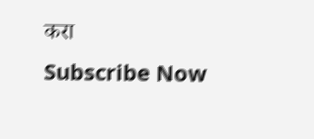करा
Subscribe Now